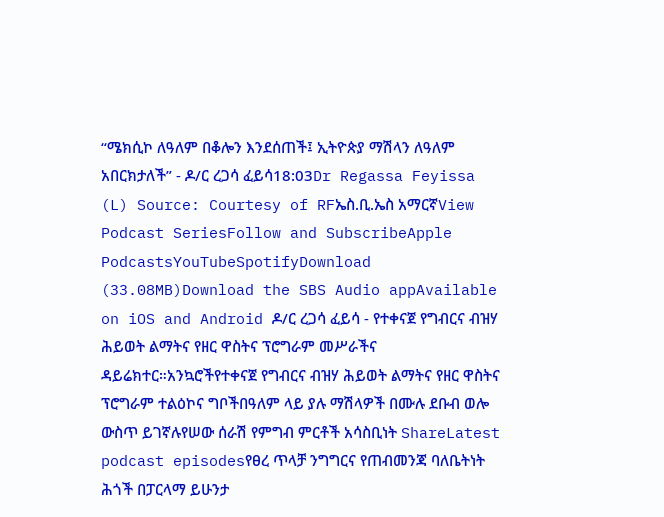“ሜክሲኮ ለዓለም በቆሎን እንደሰጠች፤ ኢትዮጵያ ማሽላን ለዓለም አበርክታለች” - ዶ/ር ረጋሳ ፈይሳ18:03Dr Regassa Feyissa (L) Source: Courtesy of RFኤስ.ቢ.ኤስ አማርኛView Podcast SeriesFollow and SubscribeApple PodcastsYouTubeSpotifyDownload (33.08MB)Download the SBS Audio appAvailable on iOS and Android ዶ/ር ረጋሳ ፈይሳ - የተቀናጀ የግብርና ብዝሃ ሕይወት ልማትና የዘር ዋስትና ፕሮግራም መሥራችና ዳይሬክተር።አንኳሮችየተቀናጀ የግብርና ብዝሃ ሕይወት ልማትና የዘር ዋስትና ፕሮግራም ተልዕኮና ግቦችበዓለም ላይ ያሉ ማሽላዎች በሙሉ ደቡብ ወሎ ውስጥ ይገኛሉየሠው ሰራሽ የምግብ ምርቶች አሳስቢነት ShareLatest podcast episodesየፀረ ጥላቻ ንግግርና የጠብመንጃ ባለቤትነት ሕጎች በፓርላማ ይሁንታ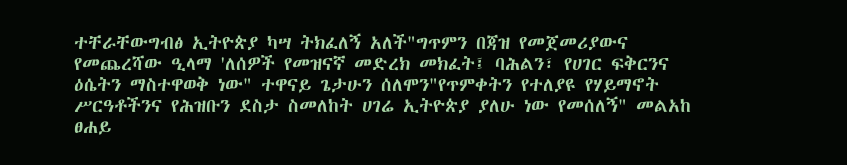ተቸራቸውግብፅ ኢትዮጵያ ካሣ ትክፈለኝ አለች"ግጥምን በጃዝ የመጀመሪያውና የመጨረሻው ዒላማ 'ለሰዎች የመዝናኛ መድረክ መክፈት፤ ባሕልን፣ የሀገር ፍቅርንና ዕሴትን ማስተዋወቅ ነው" ተዋናይ ጌታሁን ሰለሞን"የጥምቀትን የተለያዩ የሃይማኖት ሥርዓቶችንና የሕዝቡን ደስታ ስመለከት ሀገሬ ኢትዮጵያ ያለሁ ነው የመሰለኝ" መልአከ ፀሐይ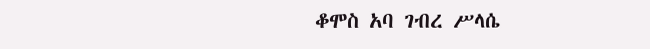ቆሞስ አባ ገብረ ሥላሴ